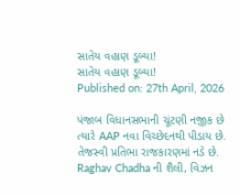સાતેય વહાણ ડૂબ્યા!
સાતેય વહાણ ડૂબ્યા!
Published on: 27th April, 2026

પંજાબ વિધાનસભાની ચૂંટણી નજીક છે ત્યારે AAP નવા વિચ્છેદનથી પીડાય છે. તેજસ્વી પ્રતિભા રાજકારણમાં નડે છે. Raghav Chadha ની શૈલી, વિઝન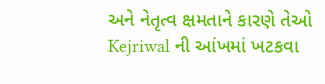અને નેતૃત્વ ક્ષમતાને કારણે તેઓ Kejriwal ની આંખમાં ખટકવા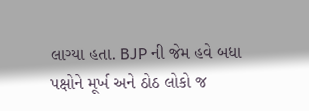લાગ્યા હતા. BJP ની જેમ હવે બધા પક્ષોને મૂર્ખ અને ઠોઠ લોકો જ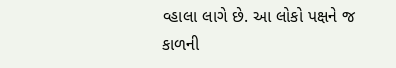વ્હાલા લાગે છે. આ લોકો પક્ષને જ કાળની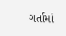ગર્તામાં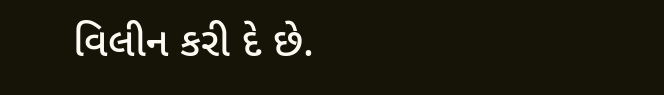વિલીન કરી દે છે.